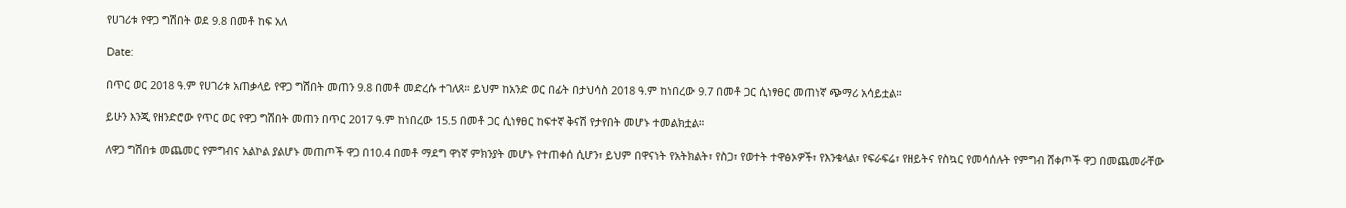የሀገሪቱ የዋጋ ግሽበት ወደ 9.8 በመቶ ከፍ አለ

Date:

በጥር ወር 2018 ዓ.ም የሀገሪቱ አጠቃላይ የዋጋ ግሽበት መጠን 9.8 በመቶ መድረሱ ተገለጸ። ይህም ከአንድ ወር በፊት በታህሳስ 2018 ዓ.ም ከነበረው 9.7 በመቶ ጋር ሲነፃፀር መጠነኛ ጭማሪ አሳይቷል።

ይሁን እንጂ የዘንድሮው የጥር ወር የዋጋ ግሽበት መጠን በጥር 2017 ዓ.ም ከነበረው 15.5 በመቶ ጋር ሲነፃፀር ከፍተኛ ቅናሽ የታየበት መሆኑ ተመልክቷል።

ለዋጋ ግሽበቱ መጨመር የምግብና አልኮል ያልሆኑ መጠጦች ዋጋ በ10.4 በመቶ ማደግ ዋነኛ ምክንያት መሆኑ የተጠቀሰ ሲሆን፣ ይህም በዋናነት የአትክልት፣ የስጋ፣ የወተት ተዋፅኦዎች፣ የእንቁላል፣ የፍራፍሬ፣ የዘይትና የስኳር የመሳሰሉት የምግብ ሸቀጦች ዋጋ በመጨመራቸው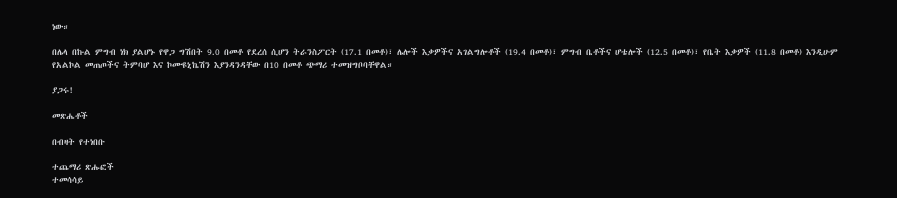ነው።

በሌላ በኩል ምግብ ነክ ያልሆኑ የዋጋ ግሽበት 9.0 በመቶ የደረሰ ሲሆን ትራንስፖርት (17.1 በመቶ)፣ ሌሎች እቃዎችና አገልግሎቶች (19.4 በመቶ)፣ ምግብ ቤቶችና ሆቴሎች (12.5 በመቶ)፣ የቤት እቃዎች (11.8 በመቶ) እንዲሁም የአልኮል መጠጦችና ትምባሆ እና ኮሙዩኒኬሽን እያንዳንዳቸው በ10 በመቶ ጭማሪ ተመዝግቦባቸዋል።

ያጋሩ!

መጽሔቶች

በብዛት የተነበቡ

ተጨማሪ ጽሑፎች
ተመሳሳይ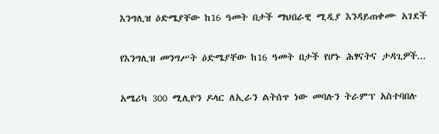እንግሊዝ ዕድሜያቸው ከ16 ዓመት በታች ማህበራዊ ሚዲያ እንዳይጠቀሙ አገደች

የእንግሊዝ መንግሥት ዕድሜያቸው ከ16 ዓመት በታች የሆኑ ሕፃናትና ታዳጊዎች...

አሜሪካ 300 ሚሊዮን ዶላር ለኢራን ልትሰጥ ነው መባሉን ትራምፕ አስተባበሉ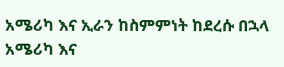አሜሪካ እና ኢራን ከስምምነት ከደረሱ በኋላ አሜሪካ እና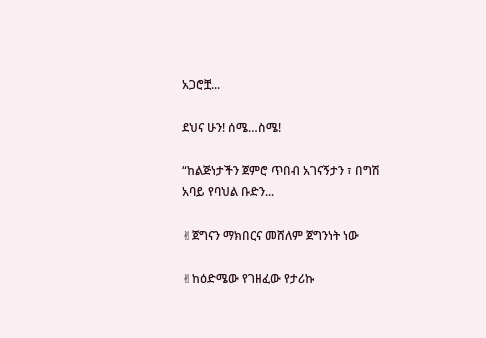አጋሮቿ...

ደህና ሁን! ሰሜ…ስሜ!

“ከልጅነታችን ጀምሮ ጥበብ አገናኝታን ፣ በግሽ አባይ የባህል ቡድን...

✌ጀግናን ማክበርና መሸለም ጀግንነት ነው

✌ከዕድሜው የገዘፈው የታሪኩ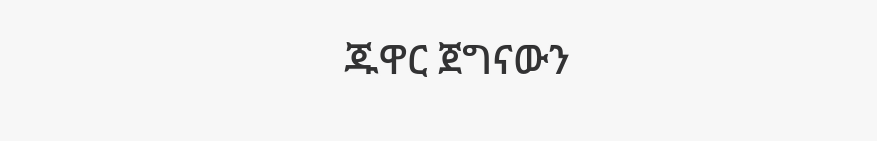ጁዋር ጀግናውን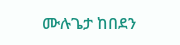ሙሉጌታ ከበደን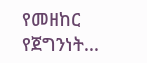የመዘከር የጀግንነት...